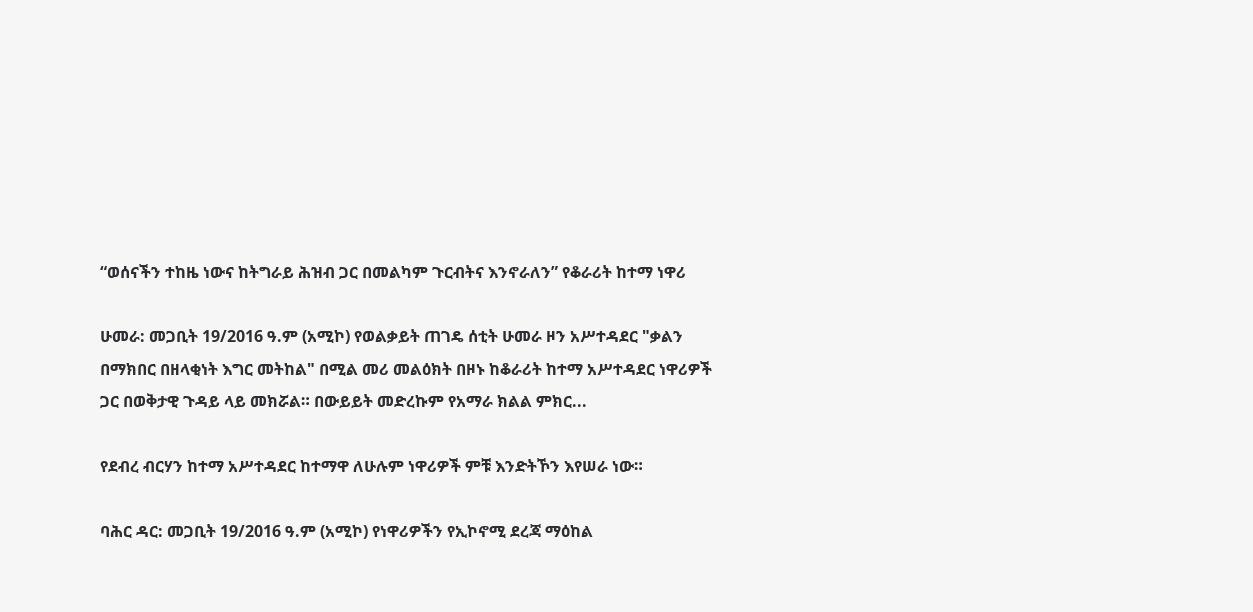“ወሰናችን ተከዜ ነውና ከትግራይ ሕዝብ ጋር በመልካም ጉርብትና እንኖራለን” የቆራሪት ከተማ ነዋሪ

ሁመራ: መጋቢት 19/2016 ዓ.ም (አሚኮ) የወልቃይት ጠገዴ ሰቲት ሁመራ ዞን አሥተዳደር "ቃልን በማክበር በዘላቂነት እግር መትከል" በሚል መሪ መልዕክት በዞኑ ከቆራሪት ከተማ አሥተዳደር ነዋሪዎች ጋር በወቅታዊ ጉዳይ ላይ መክሯል። በውይይት መድረኩም የአማራ ክልል ምክር...

የደብረ ብርሃን ከተማ አሥተዳደር ከተማዋ ለሁሉም ነዋሪዎች ምቹ እንድትኾን እየሠራ ነው።

ባሕር ዳር: መጋቢት 19/2016 ዓ.ም (አሚኮ) የነዋሪዎችን የኢኮኖሚ ደረጃ ማዕከል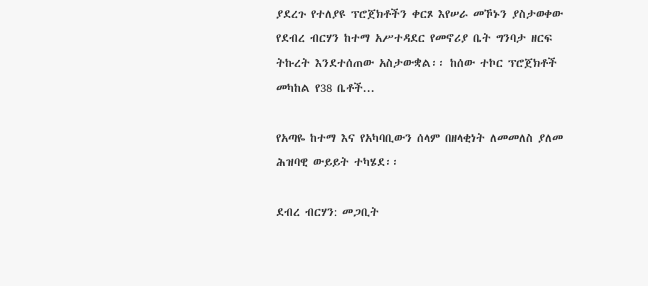ያደረጉ የተለያዩ ፕሮጀክቶችን ቀርጾ እየሠራ መኾኑን ያስታወቀው የደብረ ብርሃን ከተማ አሥተዳደር የመኖሪያ ቤት ግንባታ ዘርፍ ትኩረት እንደተሰጠው አስታውቋል፡፡ ከሰው ተኮር ፕሮጀክቶች መካከል የ38 ቤቶች...

የአጣዬ ከተማ እና የአካባቢውን ሰላም በዘላቂነት ለመመለስ ያለመ ሕዝባዊ ውይይት ተካሄደ፡፡

ደብረ ብርሃን: መጋቢት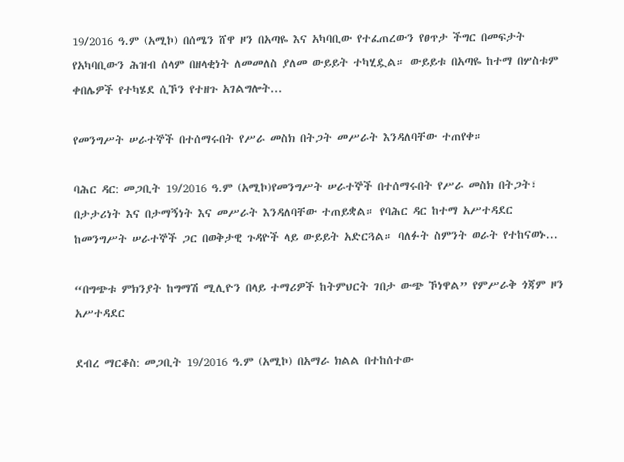19/2016 ዓ.ም (አሚኮ) በሰሜን ሸዋ ዞን በአጣዬ እና አካባቢው የተፈጠረውን የፀጥታ ችግር በመፍታት የአካባቢውን ሕዝብ ሰላም በዘላቂነት ለመመለስ ያለመ ውይይት ተካሂዷል። ውይይቱ በአጣዬ ከተማ በሦስቱም ቀበሌዎች የተካሄደ ሲኾን የተዘጉ አገልግሎት...

የመንግሥት ሠራተኞች በተሰማሩበት የሥራ መስክ በትጋት መሥራት እንዳለባቸው ተጠየቀ።

ባሕር ዳር: መጋቢት 19/2016 ዓ.ም (አሚኮ)የመንግሥት ሠራተኞች በተሰማሩበት የሥራ መስክ በትጋት፣ በታታሪነት እና በታማኝነት እና መሥራት እንዳለባቸው ተጠይቋል። የባሕር ዳር ከተማ አሥተዳደር ከመንግሥት ሠራተኞች ጋር በወቅታዊ ጉዳዮች ላይ ውይይት አድርጓል። ባለፉት ስምንት ወራት የተከናወኑ...

“በግጭቱ ምክንያት ከግማሽ ሚሊዮን በላይ ተማሪዎች ከትምህርት ገበታ ውጭ ኾነዋል” የምሥራቅ ጎጃም ዞን አሥተዳደር

ደብረ ማርቆስ: መጋቢት 19/2016 ዓ.ም (አሚኮ) በአማራ ክልል በተከሰተው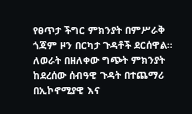የፀጥታ ችግር ምክንያት በምሥራቅ ጎጃም ዞን በርካታ ጉዳቶች ደርሰዋል። ለወራት በዘለቀው ግጭት ምክንያት ከደረሰው ሰብዓዊ ጉዳት በተጨማሪ በኢኮኖሚያዊ እና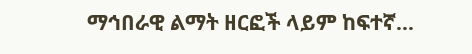ማኅበራዊ ልማት ዘርፎች ላይም ከፍተኛ...